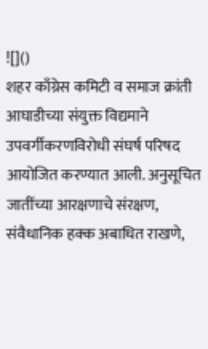![]()
शहर काँग्रेस कमिटी व समाज क्रांती आघाडीच्या संयुक्त विद्यमाने उपवर्गीकरणविरोधी संघर्ष परिषद आयोजित करण्यात आली. अनुसूचित जातींच्या आरक्षणाचे संरक्षण, संवैधानिक हक्क अबाधित राखणे,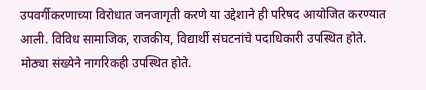उपवर्गीकरणाच्या विरोधात जनजागृती करणे या उद्देशाने ही परिषद आयोजित करण्यात आली. विविध सामाजिक, राजकीय, विद्यार्थी संघटनांचे पदाधिकारी उपस्थित होते. मोठ्या संख्येने नागरिकही उपस्थित होते.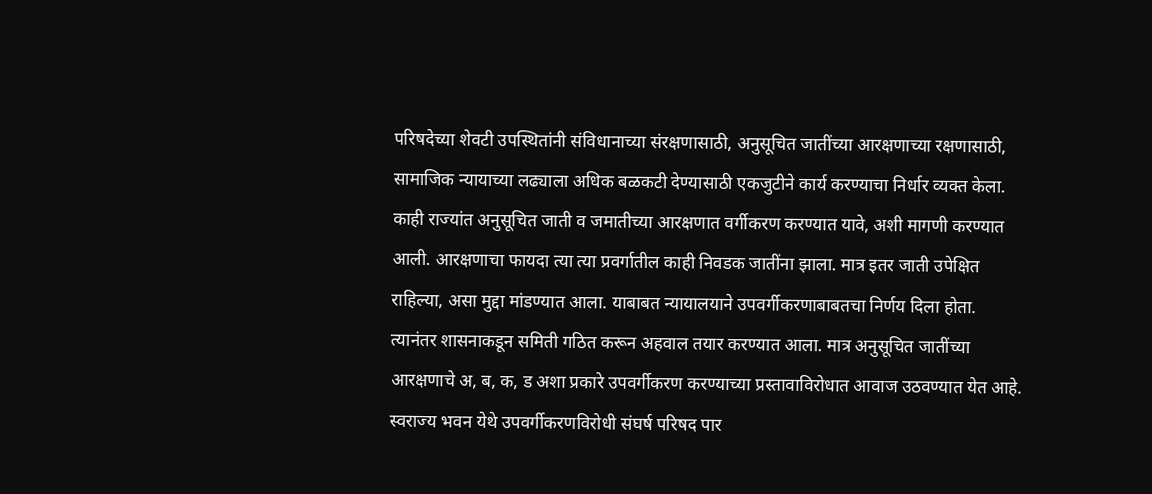परिषदेच्या शेवटी उपस्थितांनी संविधानाच्या संरक्षणासाठी, अनुसूचित जातींच्या आरक्षणाच्या रक्षणासाठी, सामाजिक न्यायाच्या लढ्याला अधिक बळकटी देण्यासाठी एकजुटीने कार्य करण्याचा निर्धार व्यक्त केला. काही राज्यांत अनुसूचित जाती व जमातीच्या आरक्षणात वर्गीकरण करण्यात यावे, अशी मागणी करण्यात आली. आरक्षणाचा फायदा त्या त्या प्रवर्गातील काही निवडक जातींना झाला. मात्र इतर जाती उपेक्षित राहिल्या, असा मुद्दा मांडण्यात आला. याबाबत न्यायालयाने उपवर्गीकरणाबाबतचा निर्णय दिला होता. त्यानंतर शासनाकडून समिती गठित करून अहवाल तयार करण्यात आला. मात्र अनुसूचित जातींच्या आरक्षणाचे अ, ब, क, ड अशा प्रकारे उपवर्गीकरण करण्याच्या प्रस्तावाविरोधात आवाज उठवण्यात येत आहे. स्वराज्य भवन येथे उपवर्गीकरणविरोधी संघर्ष परिषद पार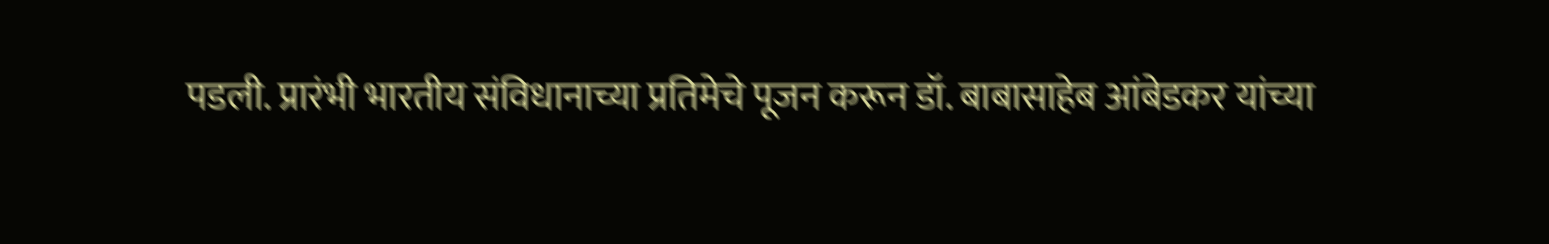पडली. प्रारंभी भारतीय संविधानाच्या प्रतिमेचे पूजन करून डॉ. बाबासाहेब आंबेडकर यांच्या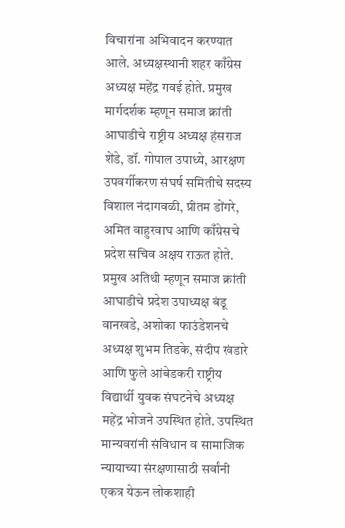विचारांना अभिवादन करण्यात आले. अध्यक्षस्थानी शहर काँग्रेस अध्यक्ष महेंद्र गवई होते. प्रमुख मार्गदर्शक म्हणून समाज क्रांती आघाडीचे राष्ट्रीय अध्यक्ष हंसराज शेंडे, डॉ. गोपाल उपाध्ये, आरक्षण उपवर्गीकरण संघर्ष समितीचे सदस्य विशाल नंदागवळी, प्रीतम डोंगरे, अमित वाहुरवाघ आणि काँग्रेसचे प्रदेश सचिव अक्षय राऊत होते. प्रमुख अतिथी म्हणून समाज क्रांती आघाडीचे प्रदेश उपाध्यक्ष बंडू वानखडे, अशोका फाउंडेशनचे अध्यक्ष शुभम तिडके, संदीप खंडारे आणि फुले आंबेडकरी राष्ट्रीय विद्यार्थी युवक संघटनेचे अध्यक्ष महेंद्र भोजने उपस्थित होते. उपस्थित मान्यवरांनी संविधान व सामाजिक न्यायाच्या संरक्षणासाठी सर्वांनी एकत्र येऊन लोकशाही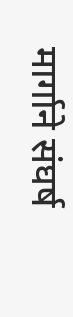मार्गाने संघर्ष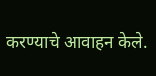करण्याचे आवाहन केले.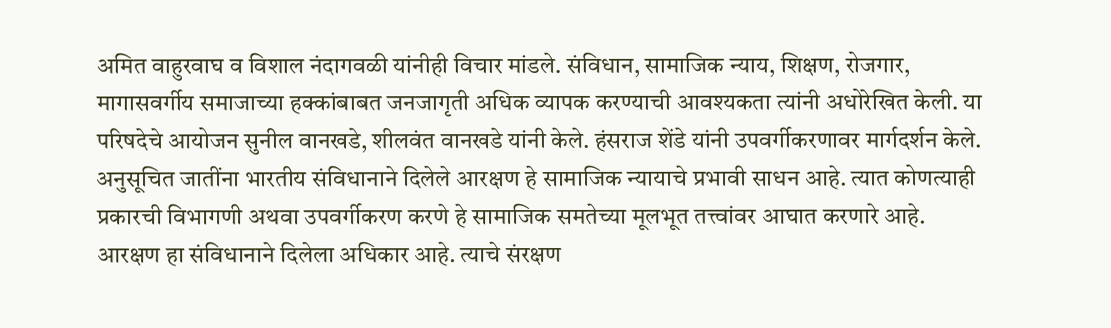अमित वाहुरवाघ व विशाल नंदागवळी यांनीही विचार मांडले. संविधान, सामाजिक न्याय, शिक्षण, रोजगार, मागासवर्गीय समाजाच्या हक्कांबाबत जनजागृती अधिक व्यापक करण्याची आवश्यकता त्यांनी अधोरेखित केली. या परिषदेचे आयोजन सुनील वानखडे, शीलवंत वानखडे यांनी केले. हंसराज शेंडे यांनी उपवर्गीकरणावर मार्गदर्शन केले. अनुसूचित जातींना भारतीय संविधानाने दिलेले आरक्षण हे सामाजिक न्यायाचे प्रभावी साधन आहे. त्यात कोणत्याही प्रकारची विभागणी अथवा उपवर्गीकरण करणे हे सामाजिक समतेच्या मूलभूत तत्त्वांवर आघात करणारे आहे. आरक्षण हा संविधानाने दिलेला अधिकार आहे. त्याचे संरक्षण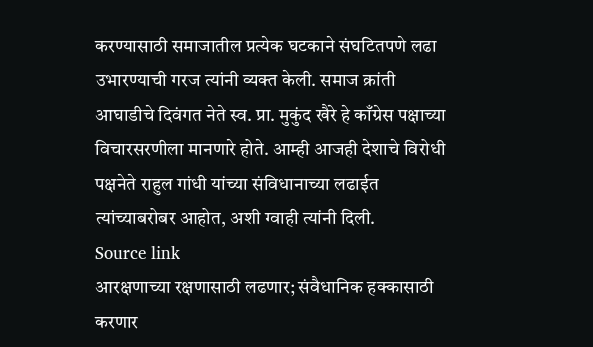करण्यासाठी समाजातील प्रत्येक घटकाने संघटितपणे लढा उभारण्याची गरज त्यांनी व्यक्त केली. समाज क्रांती आघाडीचे दिवंगत नेते स्व. प्रा. मुकुंद खैरे हे काँग्रेस पक्षाच्या विचारसरणीला मानणारे होते. आम्ही आजही देशाचे विरोधी पक्षनेते राहुल गांधी यांच्या संविधानाच्या लढाईत त्यांच्याबरोबर आहोत, अशी ग्वाही त्यांनी दिली.
Source link
आरक्षणाच्या रक्षणासाठी लढणार; संवैधानिक हक्कासाठी करणार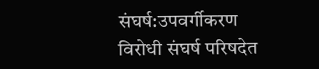संघर्ष:उपवर्गीकरण विरोधी संघर्ष परिषदेत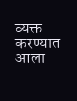व्यक्त करण्यात आला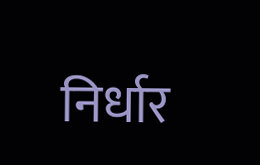निर्धार